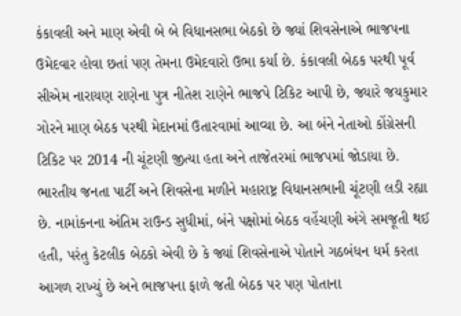કંકાવલી અને માણ એવી બે બે વિધાનસભા બેઠકો છે જ્યાં શિવસેનાએ ભાજપના ઉમેદવાર હોવા છતાં પણ તેમના ઉમેદવારો ઉભા કર્યા છે. કંકાવલી બેઠક પરથી પૂર્વ સીએમ નારાયણ રાણેના પુત્ર નીતેશ રાણેને ભાજપે ટિકિટ આપી છે, જ્યારે જયકુમાર ગોરને માણ બેઠક પરથી મેદાનમાં ઉતારવામાં આવ્યા છે. આ બંને નેતાઓ કોંગ્રેસની ટિકિટ પર 2014 ની ચૂંટણી જીત્યા હતા અને તાજેતરમાં ભાજપમાં જોડાયા છે.
ભારતીય જનતા પાર્ટી અને શિવસેના મળીને મહારાષ્ટ્ર વિધાનસભાની ચૂંટણી લડી રહ્યા છે. નામાંકનના અંતિમ રાઉન્ડ સુધીમાં, બંને પક્ષોમાં બેઠક વહેંચણી અંગે સમજૂતી થઈ હતી, પરંતુ કેટલીક બેઠકો એવી છે કે જ્યાં શિવસેનાએ પોતાને ગઠબંધન ધર્મ કરતા આગળ રાખ્યું છે અને ભાજપના ફાળે જતી બેઠક પર પણ પોતાના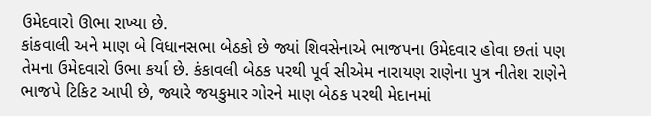ઉમેદવારો ઊભા રાખ્યા છે.
કાંકવાલી અને માણ બે વિધાનસભા બેઠકો છે જ્યાં શિવસેનાએ ભાજપના ઉમેદવાર હોવા છતાં પણ તેમના ઉમેદવારો ઉભા કર્યા છે. કંકાવલી બેઠક પરથી પૂર્વ સીએમ નારાયણ રાણેના પુત્ર નીતેશ રાણેને ભાજપે ટિકિટ આપી છે, જ્યારે જયકુમાર ગોરને માણ બેઠક પરથી મેદાનમાં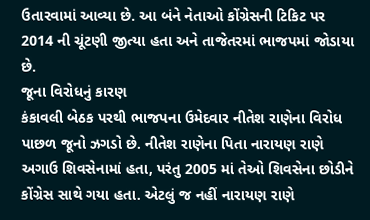ઉતારવામાં આવ્યા છે. આ બંને નેતાઓ કોંગ્રેસની ટિકિટ પર 2014 ની ચૂંટણી જીત્યા હતા અને તાજેતરમાં ભાજપમાં જોડાયા છે.
જૂના વિરોધનું કારણ
કંકાવલી બેઠક પરથી ભાજપના ઉમેદવાર નીતેશ રાણેના વિરોધ પાછળ જૂનો ઝગડો છે. નીતેશ રાણેના પિતા નારાયણ રાણે અગાઉ શિવસેનામાં હતા, પરંતુ 2005 માં તેઓ શિવસેના છોડીને કોંગ્રેસ સાથે ગયા હતા. એટલું જ નહીં નારાયણ રાણે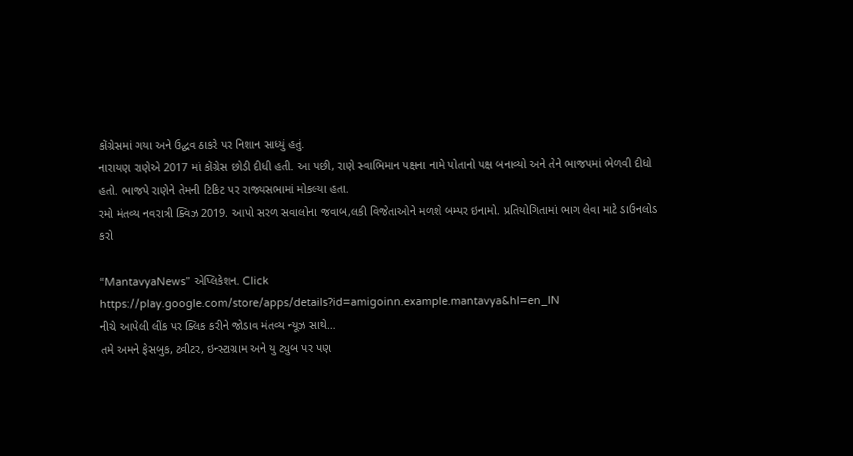કોંગ્રેસમાં ગયા અને ઉદ્ધવ ઠાકરે પર નિશાન સાધ્યું હતું.
નારાયણ રાણેએ 2017 માં કોંગ્રેસ છોડી દીધી હતી. આ પછી, રાણે સ્વાભિમાન પક્ષના નામે પોતાનો પક્ષ બનાવ્યો અને તેને ભાજપમાં ભેળવી દીધો હતો. ભાજપે રાણેને તેમની ટિકિટ પર રાજ્યસભામાં મોકલ્યા હતા.
રમો મંતવ્ય નવરાત્રી ક્વિઝ 2019. આપો સરળ સવાલોના જવાબ,લકી વિજેતાઓને મળશે બમ્પર ઇનામો. પ્રતિયોગિતામાં ભાગ લેવા માટે ડાઉનલોડ કરો

“MantavyaNews” એપ્લિકેશન. Click
https://play.google.com/store/apps/details?id=amigoinn.example.mantavya&hl=en_IN
નીચે આપેલી લીંક પર ક્લિક કરીને જોડાવ મંતવ્ય ન્યૂઝ સાથે…
તમે અમને ફેસબુક, ટ્વીટર, ઇન્સ્ટાગ્રામ અને યુ ટ્યુબ પર પણ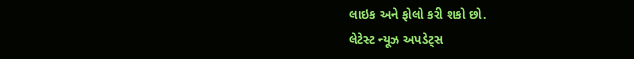લાઇક અને ફોલો કરી શકો છો.
લેટેસ્ટ ન્યૂઝ અપડેટ્સ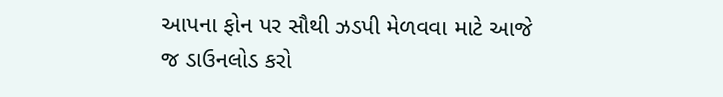આપના ફોન પર સૌથી ઝડપી મેળવવા માટે આજે જ ડાઉનલોડ કરો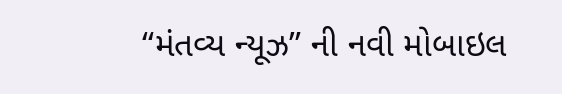“મંતવ્ય ન્યૂઝ” ની નવી મોબાઇલ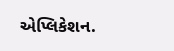એપ્લિકેશન.